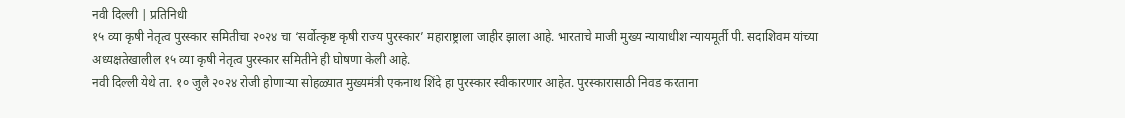नवी दिल्ली | प्रतिनिधी
१५ व्या कृषी नेतृत्व पुरस्कार समितीचा २०२४ चा ‘सर्वोत्कृष्ट कृषी राज्य पुरस्कार’ महाराष्ट्राला जाहीर झाला आहे. भारताचे माजी मुख्य न्यायाधीश न्यायमूर्ती पी. सदाशिवम यांच्या अध्यक्षतेखालील १५ व्या कृषी नेतृत्व पुरस्कार समितीने ही घोषणा केली आहे.
नवी दिल्ली येथे ता. १० जुलै २०२४ रोजी होणाऱ्या सोहळ्यात मुख्यमंत्री एकनाथ शिंदे हा पुरस्कार स्वीकारणार आहेत. पुरस्कारासाठी निवड करताना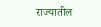राज्यातील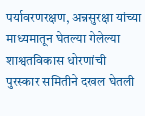पर्यावरणरक्षण, अन्नसुरक्षा यांच्या माध्यमातून घेतल्या गेलेल्या शाश्वतविकास धोरणांची पुरस्कार समितीने दखल घेतली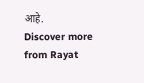आहे.
Discover more from Rayat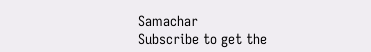Samachar
Subscribe to get the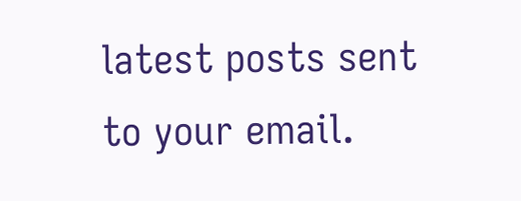latest posts sent to your email.